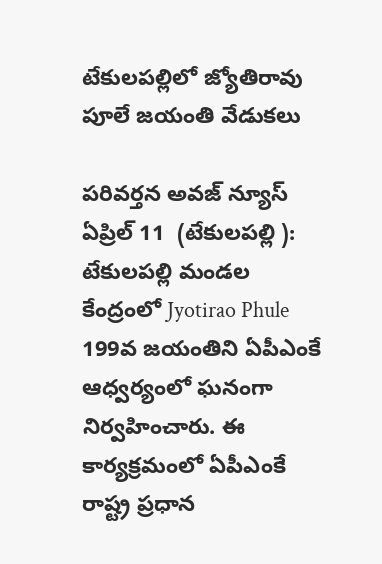టేకులపల్లిలో జ్యోతిరావు పూలే జయంతి వేడుకలు

పరివర్తన అవజ్ న్యూస్ ఏప్రిల్ 11  (టేకులపల్లి ): టేకులపల్లి మండల కేంద్రంలో Jyotirao Phule 199వ జయంతిని ఏపీఎంకే ఆధ్వర్యంలో ఘనంగా నిర్వహించారు. ఈ కార్యక్రమంలో ఏపీఎంకే రాష్ట్ర ప్రధాన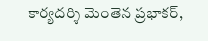కార్యదర్శి మెంతెన ప్రభాకర్,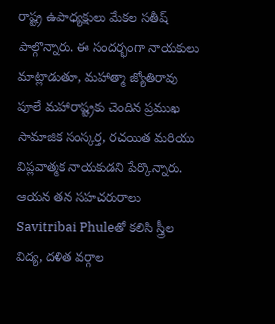రాష్ట్ర ఉపాధ్యక్షులు మేకల సతీష్ పాల్గొన్నారు. ఈ సందర్భంగా నాయకులు మాట్లాడుతూ, మహాత్మా జ్యోతిరావు పూలే మహారాష్ట్రకు చెందిన ప్రముఖ సామాజిక సంస్కర్త, రచయిత మరియు విప్లవాత్మక నాయకుడని పేర్కొన్నారు. ఆయన తన సహచరురాలు Savitribai Phuleతో కలిసి స్త్రీల విద్య, దళిత వర్గాల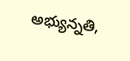అభ్యున్నతి,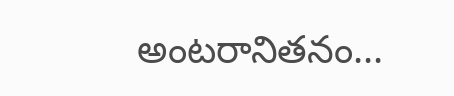అంటరానితనం...